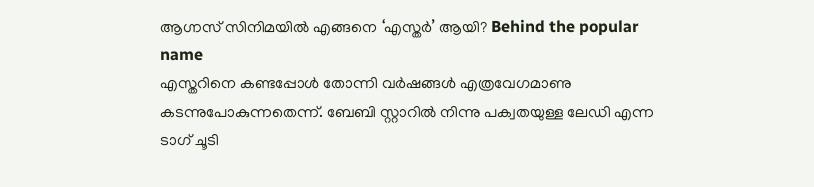ആഗ്നസ് സിനിമയിൽ എങ്ങനെ ‘എസ്തർ’ ആയി? Behind the popular name
എസ്തറിനെ കണ്ടപ്പോൾ തോന്നി വർഷങ്ങൾ എത്രവേഗമാണു കടന്നുപോകുന്നതെന്ന്. ബേബി സ്റ്റാറിൽ നിന്നു പക്വതയുള്ള ലേഡി എന്ന ടാഗ് ചൂടി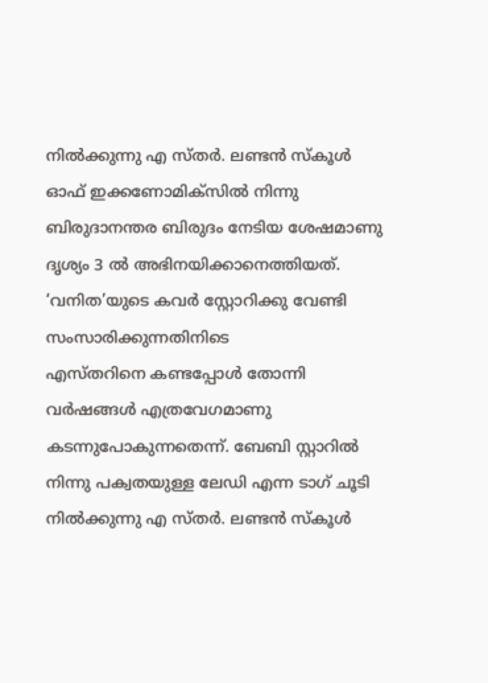നിൽക്കുന്നു എ സ്തർ. ലണ്ടൻ സ്കൂൾ ഓഫ് ഇക്കണോമിക്സിൽ നിന്നു ബിരുദാനന്തര ബിരുദം നേടിയ ശേഷമാണു ദൃശ്യം 3 ൽ അഭിനയിക്കാനെത്തിയത്. ‘വനിത’യുടെ കവർ സ്റ്റോറിക്കു വേണ്ടി സംസാരിക്കുന്നതിനിടെ
എസ്തറിനെ കണ്ടപ്പോൾ തോന്നി വർഷങ്ങൾ എത്രവേഗമാണു കടന്നുപോകുന്നതെന്ന്. ബേബി സ്റ്റാറിൽ നിന്നു പക്വതയുള്ള ലേഡി എന്ന ടാഗ് ചൂടി നിൽക്കുന്നു എ സ്തർ. ലണ്ടൻ സ്കൂൾ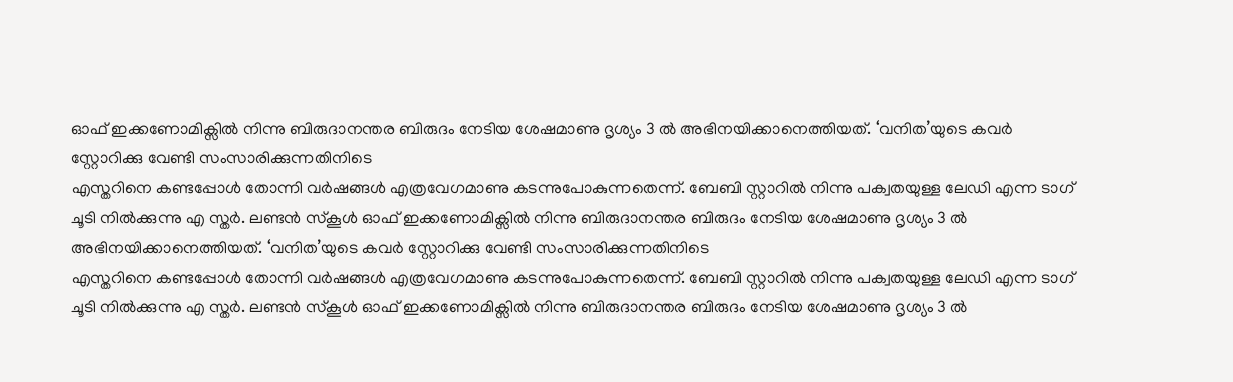ഓഫ് ഇക്കണോമിക്സിൽ നിന്നു ബിരുദാനന്തര ബിരുദം നേടിയ ശേഷമാണു ദൃശ്യം 3 ൽ അഭിനയിക്കാനെത്തിയത്. ‘വനിത’യുടെ കവർ സ്റ്റോറിക്കു വേണ്ടി സംസാരിക്കുന്നതിനിടെ
എസ്തറിനെ കണ്ടപ്പോൾ തോന്നി വർഷങ്ങൾ എത്രവേഗമാണു കടന്നുപോകുന്നതെന്ന്. ബേബി സ്റ്റാറിൽ നിന്നു പക്വതയുള്ള ലേഡി എന്ന ടാഗ് ചൂടി നിൽക്കുന്നു എ സ്തർ. ലണ്ടൻ സ്കൂൾ ഓഫ് ഇക്കണോമിക്സിൽ നിന്നു ബിരുദാനന്തര ബിരുദം നേടിയ ശേഷമാണു ദൃശ്യം 3 ൽ അഭിനയിക്കാനെത്തിയത്. ‘വനിത’യുടെ കവർ സ്റ്റോറിക്കു വേണ്ടി സംസാരിക്കുന്നതിനിടെ
എസ്തറിനെ കണ്ടപ്പോൾ തോന്നി വർഷങ്ങൾ എത്രവേഗമാണു കടന്നുപോകുന്നതെന്ന്. ബേബി സ്റ്റാറിൽ നിന്നു പക്വതയുള്ള ലേഡി എന്ന ടാഗ് ചൂടി നിൽക്കുന്നു എ സ്തർ. ലണ്ടൻ സ്കൂൾ ഓഫ് ഇക്കണോമിക്സിൽ നിന്നു ബിരുദാനന്തര ബിരുദം നേടിയ ശേഷമാണു ദൃശ്യം 3 ൽ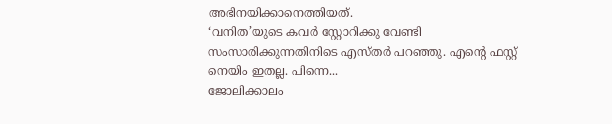അഭിനയിക്കാനെത്തിയത്.
‘വനിത’യുടെ കവർ സ്റ്റോറിക്കു വേണ്ടി സംസാരിക്കുന്നതിനിടെ എസ്തർ പറഞ്ഞു. എന്റെ ഫസ്റ്റ് നെയിം ഇതല്ല. പിന്നെ...
ജോലിക്കാലം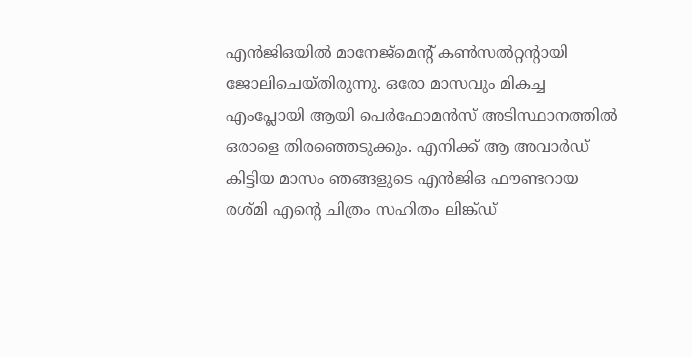എൻജിഒയിൽ മാനേജ്മെന്റ് കൺസൽറ്റന്റായി ജോലിചെയ്തിരുന്നു. ഒരോ മാസവും മികച്ച എംപ്ലോയി ആയി പെർഫോമൻസ് അടിസ്ഥാനത്തിൽ ഒരാളെ തിരഞ്ഞെടുക്കും. എനിക്ക് ആ അവാർഡ് കിട്ടിയ മാസം ഞങ്ങളുടെ എൻജിഒ ഫൗണ്ടറായ രശ്മി എന്റെ ചിത്രം സഹിതം ലിങ്ക്ഡ്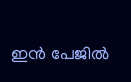ഇൻ പേജിൽ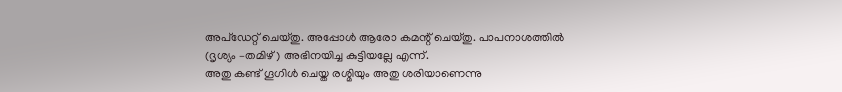അപ്ഡേറ്റ് ചെയ്തു. അപ്പോൾ ആരോ കമന്റ് ചെയ്തു. പാപനാശത്തിൽ (ദൃശ്യം –തമിഴ്) അഭിനയിച്ച കുട്ടിയല്ലേ എന്ന്.
അതു കണ്ട് ഗൂഗിൾ ചെയ്ത രശ്മിയും അതു ശരിയാണെന്നു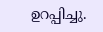ഉറപ്പിച്ചു.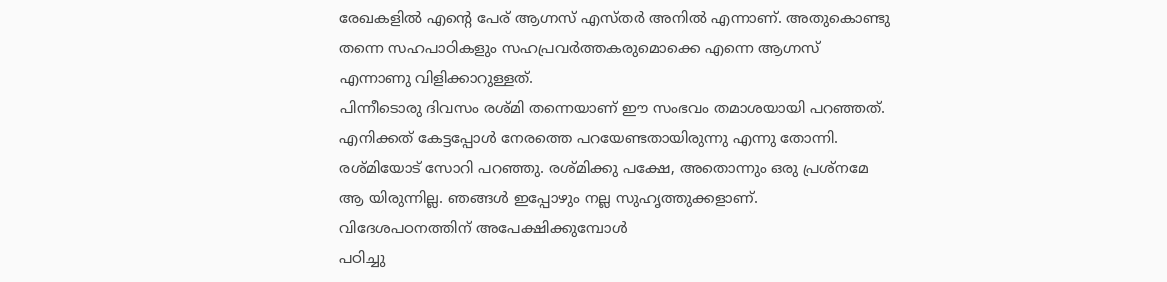രേഖകളിൽ എന്റെ പേര് ആഗ്നസ് എസ്തർ അനിൽ എന്നാണ്. അതുകൊണ്ടു തന്നെ സഹപാഠികളും സഹപ്രവർത്തകരുമൊക്കെ എന്നെ ആഗ്നസ് എന്നാണു വിളിക്കാറുള്ളത്.
പിന്നീടൊരു ദിവസം രശ്മി തന്നെയാണ് ഈ സംഭവം തമാശയായി പറഞ്ഞത്. എനിക്കത് കേട്ടപ്പോൾ നേരത്തെ പറയേണ്ടതായിരുന്നു എന്നു തോന്നി. രശ്മിയോട് സോറി പറഞ്ഞു. രശ്മിക്കു പക്ഷേ, അതൊന്നും ഒരു പ്രശ്നമേ ആ യിരുന്നില്ല. ഞങ്ങൾ ഇപ്പോഴും നല്ല സുഹൃത്തുക്കളാണ്.
വിദേശപഠനത്തിന് അപേക്ഷിക്കുമ്പോൾ
പഠിച്ചു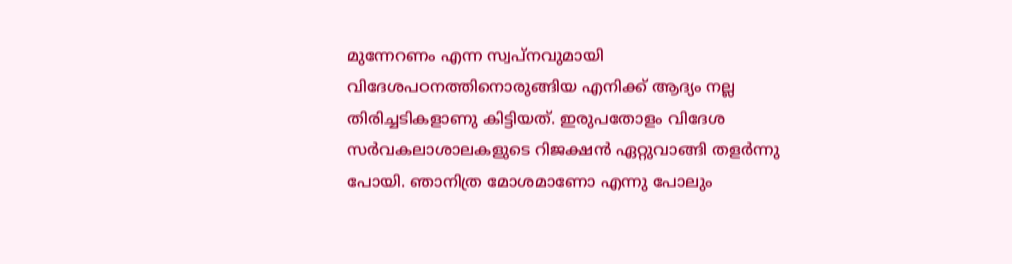മുന്നേറണം എന്ന സ്വപ്നവുമായി വിദേശപഠനത്തിനൊരുങ്ങിയ എനിക്ക് ആദ്യം നല്ല തിരിച്ചടികളാണു കിട്ടിയത്. ഇരുപതോളം വിദേശ സർവകലാശാലകളുടെ റിജക്ഷൻ ഏറ്റുവാങ്ങി തളർന്നു പോയി. ഞാനിത്ര മോശമാണോ എന്നു പോലും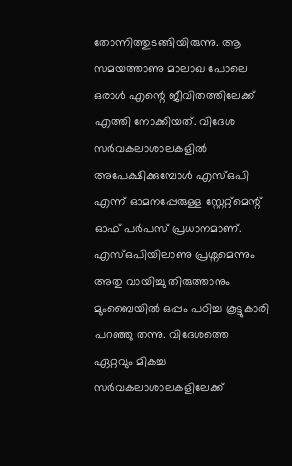തോന്നിത്തുടങ്ങിയിരുന്നു. ആ സമയത്താണു മാലാഖ പോലെ ഒരാൾ എന്റെ ജീവിതത്തിലേക്ക് എത്തി നോക്കിയത്. വിദേശ സർവകലാശാലകളിൽ അപേക്ഷിക്കുമ്പോൾ എസ്ഒപി എന്ന് ഓമനപ്പേരുള്ള സ്റ്റേറ്റ്മെന്റ് ഓഫ് പർപസ് പ്രധാനമാണ്.
എസ്ഒപിയിലാണു പ്രശ്നമെന്നും അതു വായിച്ചു തിരുത്താനും മുംബൈയിൽ ഒപ്പം പഠിച്ച കൂട്ടുകാരി പറഞ്ഞു തന്നു. വിദേശത്തെ ഏറ്റവും മികച്ച സർവകലാശാലകളിലേക്ക്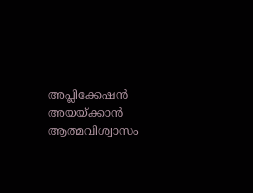അപ്ലിക്കേഷൻ അയയ്ക്കാൻ ആത്മവിശ്വാസം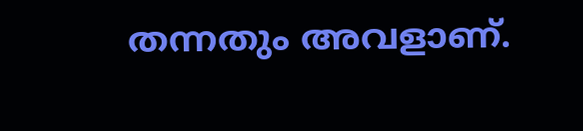തന്നതും അവളാണ്.